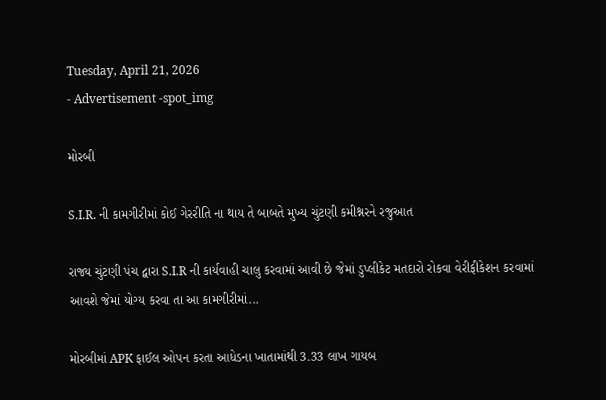Tuesday, April 21, 2026
- Advertisement -spot_img

મોરબી

S.I.R. ની કામગીરીમાં કોઈ ગેરરીતિ ના થાય તે બાબતે મુખ્ય ચુંટણી કમીશ્નરને રજુઆત

રાજ્ય ચુંટણી પંચ દ્વારા S.I.R ની કાર્યવાહી ચાલુ કરવામાં આવી છે જેમાં ડુપ્લીકેટ મતદારો રોકવા વેરીફીકેશન કરવામાં આવશે જેમાં યોગ્ય કરવા તા આ કામગીરીમાં...

મોરબીમાં APK ફાઈલ ઓપન કરતા આધેડના ખાતામાંથી 3.33 લાખ ગાયબ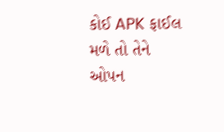કોઈ APK ફાઈલ મળે તો તેને ઓપન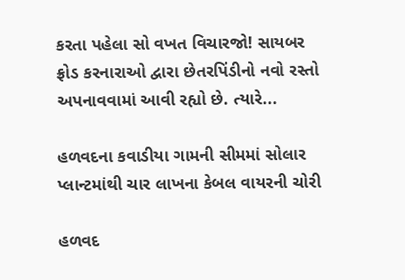કરતા પહેલા સો વખત વિચારજો! સાયબર ફ્રોડ કરનારાઓ દ્વારા છેતરપિંડીનો નવો રસ્તો અપનાવવામાં આવી રહ્યો છે. ત્યારે...

હળવદના કવાડીયા ગામની સીમમાં સોલાર પ્લાન્ટમાંથી ચાર લાખના કેબલ વાયરની ચોરી

હળવદ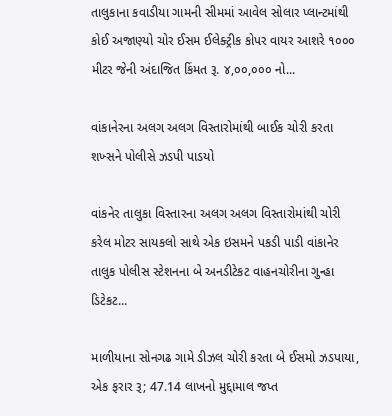તાલુકાના કવાડીયા ગામની સીમમાં આવેલ સોલાર પ્લાન્ટમાંથી કોઈ અજાણ્યો ચોર ઈસમ ઈલેક્ટ્રીક કોપર વાયર આશરે ૧૦૦૦ મીટર જેની અંદાજિત કિંમત રૂ. ૪,૦૦,૦૦૦ નો...

વાંકાનેરના અલગ અલગ વિસ્તારોમાંથી બાઈક ચોરી કરતા શખ્સને પોલીસે ઝડપી પાડયો

વાંકનેર તાલુકા વિસ્તારના અલગ અલગ વિસ્તારોમાંથી ચોરી કરેલ મોટર સાયકલો સાથે એક ઇસમને પકડી પાડી વાંકાનેર તાલુક પોલીસ સ્ટેશનના બે અનડીટેકટ વાહનચોરીના ગુન્હા ડિટેકટ...

માળીયાના સોનગઢ ગામે ડીઝલ ચોરી કરતા બે ઈસમો ઝડપાયા, એક ફરાર રૂ; 47.14 લાખનો મુદ્દામાલ જપ્ત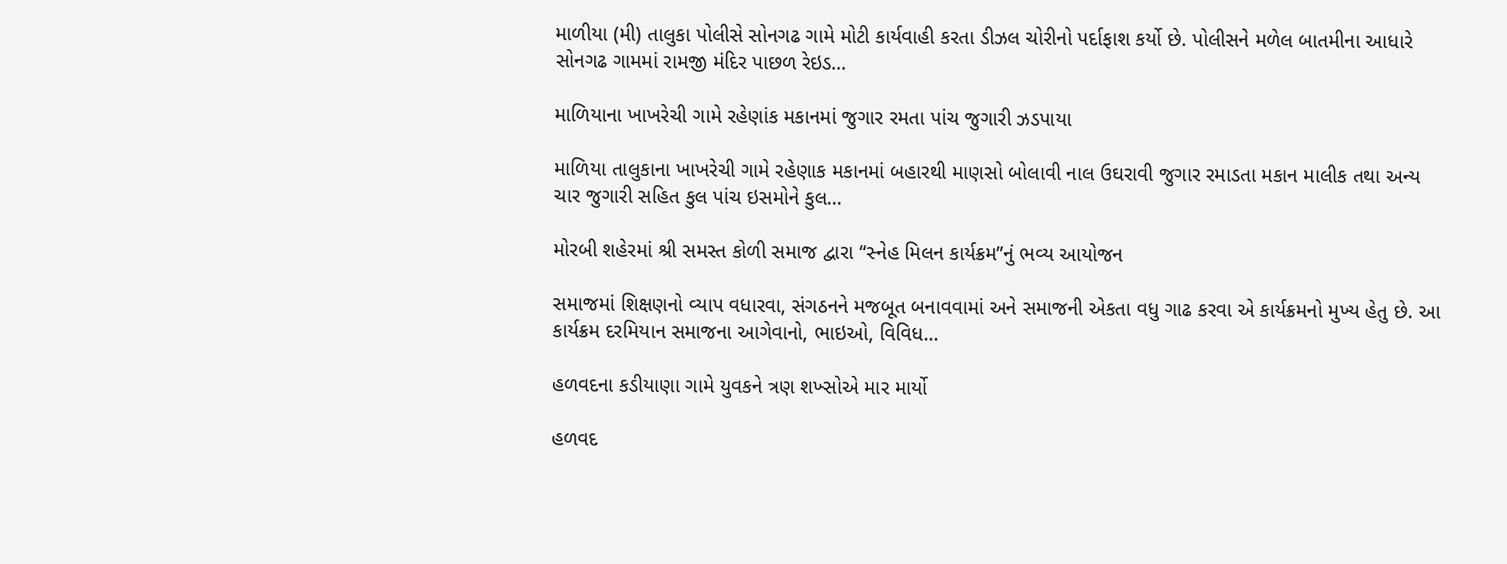માળીયા (મી) તાલુકા પોલીસે સોનગઢ ગામે મોટી કાર્યવાહી કરતા ડીઝલ ચોરીનો પર્દાફાશ કર્યો છે. પોલીસને મળેલ બાતમીના આધારે સોનગઢ ગામમાં રામજી મંદિર પાછળ રેઇડ...

માળિયાના ખાખરેચી ગામે રહેણાંક મકાનમાં જુગાર રમતા પાંચ જુગારી ઝડપાયા

માળિયા તાલુકાના ખાખરેચી ગામે રહેણાક મકાનમાં બહારથી માણસો બોલાવી નાલ ઉઘરાવી જુગાર રમાડતા મકાન માલીક તથા અન્ય ચાર જુગારી સહિત કુલ પાંચ ઇસમોને કુલ...

મોરબી શહેરમાં શ્રી સમસ્ત કોળી સમાજ દ્વારા “સ્નેહ મિલન કાર્યક્રમ”નું ભવ્ય આયોજન

સમાજમાં શિક્ષણનો વ્યાપ વધારવા, સંગઠનને મજબૂત બનાવવામાં અને સમાજની એકતા વધુ ગાઢ કરવા એ કાર્યક્રમનો મુખ્ય હેતુ છે. આ કાર્યક્રમ દરમિયાન સમાજના આગેવાનો, ભાઇઓ, વિવિધ...

હળવદના કડીયાણા ગામે યુવકને ત્રણ શખ્સોએ માર માર્યો

હળવદ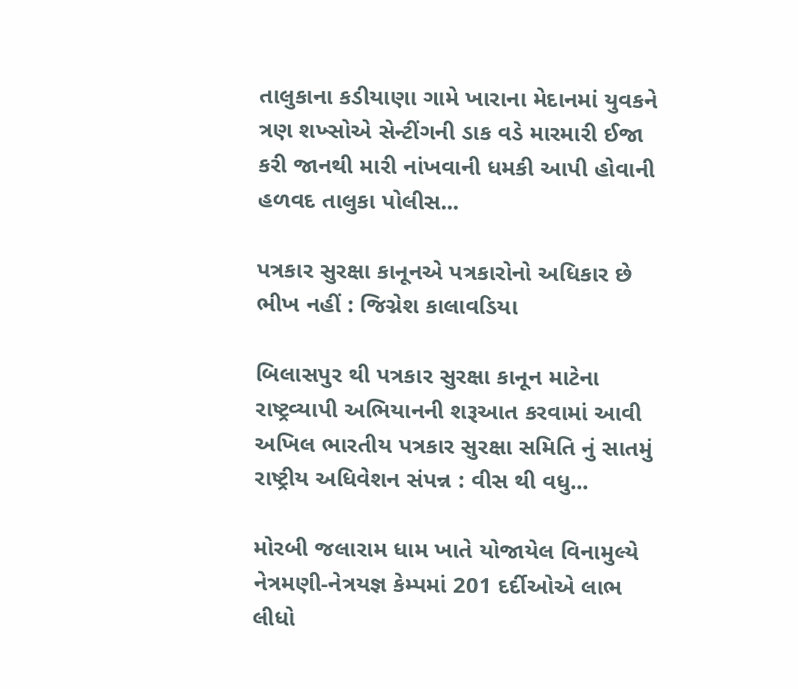તાલુકાના કડીયાણા ગામે ખારાના મેદાનમાં યુવકને ત્રણ શખ્સોએ સેન્ટીંગની ડાક વડે મારમારી ઈજા કરી જાનથી મારી નાંખવાની ધમકી આપી હોવાની હળવદ તાલુકા પોલીસ...

પત્રકાર સુરક્ષા કાનૂનએ પત્રકારોનો અધિકાર છે ભીખ નહીં : જિગ્નેશ કાલાવડિયા

બિલાસપુર થી પત્રકાર સુરક્ષા કાનૂન માટેના રાષ્ટ્રવ્યાપી અભિયાનની શરૂઆત કરવામાં આવી અખિલ ભારતીય પત્રકાર સુરક્ષા સમિતિ નું સાતમું રાષ્ટ્રીય અધિવેશન સંપન્ન : વીસ થી વધુ...

મોરબી જલારામ ધામ ખાતે યોજાયેલ વિનામુલ્યે નેત્રમણી-નેત્રયજ્ઞ કેમ્પમાં 201 દર્દીઓએ લાભ લીધો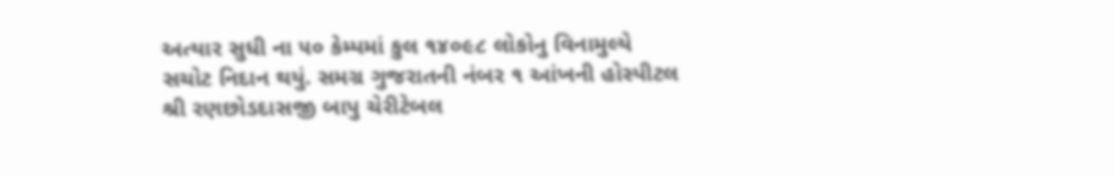અત્યાર સુધી ના ૫૦ કેમ્પમાં કુલ ૧૪૦૯૮ લોકોનુ વિનામુલ્યે સચોટ નિદાન થયું. સમગ્ર ગુજરાતની નંબર ૧ આંખની હોસ્પીટલ શ્રી રણછોડદાસજી બાપુ ચેરીટેબલ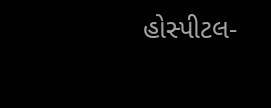હોસ્પીટલ-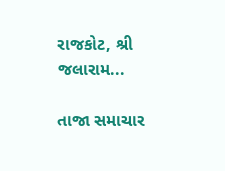રાજકોટ, શ્રી જલારામ...

તાજા સમાચાર